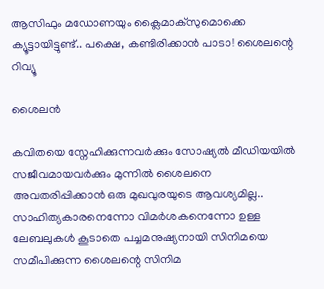ആസിഫും മഡോണയും ക്ലൈമാക്സുമൊക്കെ ക്യൂട്ടായിട്ടുണ്ട്.. പക്ഷെ, കണ്ടിരിക്കാൻ പാടാ! ശൈലന്റെ റിവ്യൂ

ശൈലൻ

കവിതയെ സ്നേഹിക്കുന്നവർക്കും സോഷ്യൽ മീഡിയയിൽ സജീവമായവർക്കും മുന്നിൽ ശൈലനെ അവതരിപ്പിക്കാൻ ഒരു മുഖവുരയുടെ ആവശ്യമില്ല.. സാഹിത്യകാരനെന്നോ വിമർശകനെന്നോ ഉള്ള ലേബലുകൾ കൂടാതെ പച്ചമനുഷ്യനായി സിനിമയെ സമീപിക്കുന്ന ശൈലന്റെ സിനിമ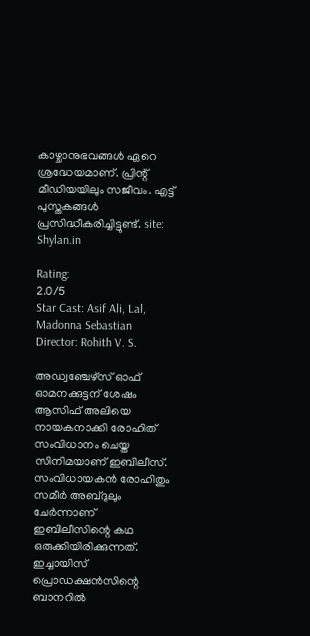കാഴ്ചാനുഭവങ്ങൾ ഏറെ ശ്രദ്ധേയമാണ്. പ്രിന്റ് മീഡിയയിലും സജീവം. എട്ട് പുസ്തകങ്ങൾ പ്രസിദ്ധീകരിച്ചിട്ടുണ്ട്. site: Shylan.in

Rating:
2.0/5
Star Cast: Asif Ali, Lal, Madonna Sebastian
Director: Rohith V. S.

അഡ്വഞ്ചേഴ്സ് ഓഫ് ഓമനക്കുട്ടന് ശേഷം ആസിഫ് അലിയെ നായകനാക്കി രോഹിത് സംവിധാനം ചെയ്ത സിനിമയാണ് ഇബിലീസ്. സംവിധായകന്‍ രോഹിതും സമീര്‍ അബ്ദുലും ചേര്‍ന്നാണ് ഇബിലീസിന്റെ കഥ ഒരുക്കിയിരിക്കുന്നത്. ഇച്ചായിസ് പ്രൊഡക്ഷന്‍സിന്റെ ബാനറില്‍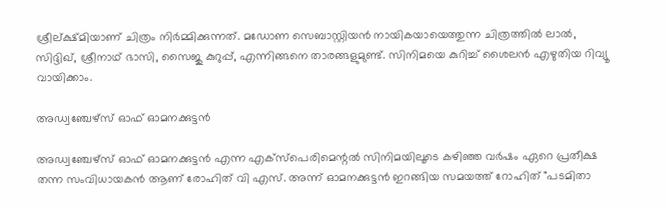ശ്രീല്ക്ഷ്മിയാണ് ചിത്രം നിര്‍മ്മിക്കുന്നത്. മഡോണ സെബാസ്റ്റിയന്‍ നായികയായെത്തുന്ന ചിത്രത്തില്‍ ലാല്‍, സിദ്ദിഖ്, ശ്രീനാഥ് ഭാസി, സൈജു കുറുപ്പ്, എന്നിങ്ങനെ താരങ്ങളുമുണ്ട്. സിനിമയെ കുറിച്ച് ശൈലന്‍ എഴുതിയ റിവ്യൂ വായിക്കാം.

അഡ്വഞ്ചേഴ്സ് ഓഫ് ഓമനക്കുട്ടൻ

അഡ്വഞ്ചേഴ്സ് ഓഫ് ഓമനക്കുട്ടൻ എന്ന എക്സ്പെരിമെന്റൽ സിനിമയിലൂടെ കഴിഞ്ഞ വർഷം ഏറെ പ്രതീക്ഷ തന്ന സംവിധായകൻ ആണ് രോഹിത് വി എസ്. അന്ന് ഓമനക്കുട്ടൻ ഇറങ്ങിയ സമയത്ത് റോഹിത് "പടമിതാ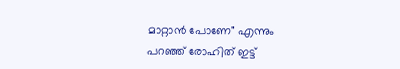മാറ്റാൻ പോണേ" എന്നും പറഞ്ഞ് രോഹിത് ഇട്ട്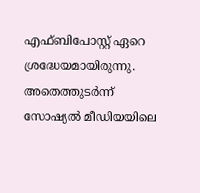എഫ്ബിപോസ്റ്റ് ഏറെ ശ്രദ്ധേയമായിരുന്നു. അതെത്തുടർന്ന് സോഷ്യൽ മീഡിയയിലെ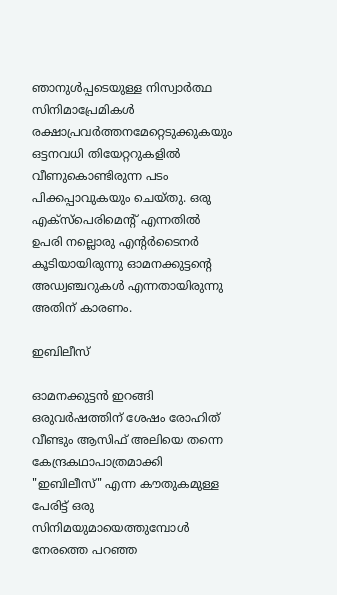ഞാനുൾപ്പടെയുള്ള നിസ്വാർത്ഥ സിനിമാപ്രേമികൾ രക്ഷാപ്രവർത്തനമേറ്റെടുക്കുകയും ഒട്ടനവധി തിയേറ്ററുകളിൽ വീണുകൊണ്ടിരുന്ന പടം പിക്കപ്പാവുകയും ചെയ്തു. ഒരു എക്സ്പെരിമെന്റ് എന്നതിൽ ഉപരി നല്ലൊരു എന്റർടൈനർ കൂടിയായിരുന്നു ഓമനക്കുട്ടന്റെ അഡ്വഞ്ചറുകൾ എന്നതായിരുന്നു അതിന് കാരണം.

ഇബിലീസ്

ഓമനക്കുട്ടൻ ഇറങ്ങി ഒരുവർഷത്തിന് ശേഷം രോഹിത് വീണ്ടും ആസിഫ് അലിയെ തന്നെ കേന്ദ്രകഥാപാത്രമാക്കി "ഇബിലീസ്" എന്ന കൗതുകമുള്ള പേരിട്ട് ഒരു സിനിമയുമായെത്തുമ്പോൾ നേരത്തെ പറഞ്ഞ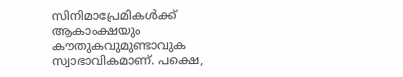സിനിമാപ്രേമികൾക്ക് ആകാംക്ഷയും കൗതുകവുമുണ്ടാവുക സ്വാഭാവികമാണ്. പക്ഷെ,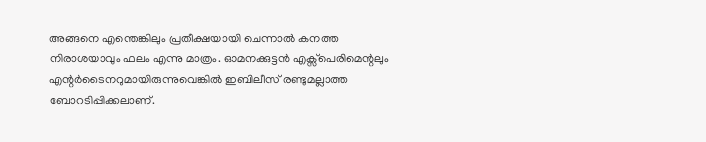അങ്ങനെ എന്തെങ്കിലും പ്രതീക്ഷയായി ചെന്നാൽ കനത്ത നിരാശയാവും ഫലം എന്നു മാത്രം. ഓമനക്കുട്ടൻ എക്സ്പെരിമെന്റലും എന്റർടൈനറുമായിരുന്നുവെങ്കിൽ ഇബിലീസ് രണ്ടുമല്ലാത്ത ബോറടിപ്പിക്കലാണ്.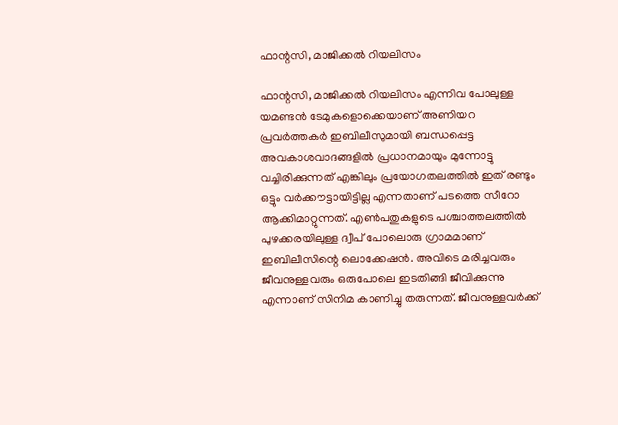ഫാന്റസി, മാജിക്കൽ റിയലിസം

ഫാന്റസി, മാജിക്കൽ റിയലിസം എന്നിവ പോലുള്ള യമണ്ടൻ ടേമുകളൊക്കെയാണ് അണിയറ പ്രവർത്തകർ ഇബിലീസുമായി ബന്ധപ്പെട്ട അവകാശവാദങ്ങളിൽ പ്രധാനമായും മുന്നോട്ടു വച്ചിരിക്കുന്നത് എങ്കിലും പ്രയോഗതലത്തിൽ ഇത് രണ്ടും ഒട്ടും വർക്കൗട്ടായിട്ടില്ല എന്നതാണ് പടത്തെ സീറോ ആക്കിമാറ്റുന്നത്. എൺപതുകളുടെ പശ്ചാത്തലത്തിൽ പുഴക്കരയിലുള്ള ദ്വീപ് പോലൊരു ഗ്രാമമാണ് ഇബിലീസിന്റെ ലൊക്കേഷൻ. അവിടെ മരിച്ചവരും ജീവനുള്ളവരും ഒരുപോലെ ഇടതിങ്ങി ജീവിക്കുന്നു എന്നാണ് സിനിമ കാണിച്ചു തരുന്നത്. ജീവനുള്ളവർക്ക്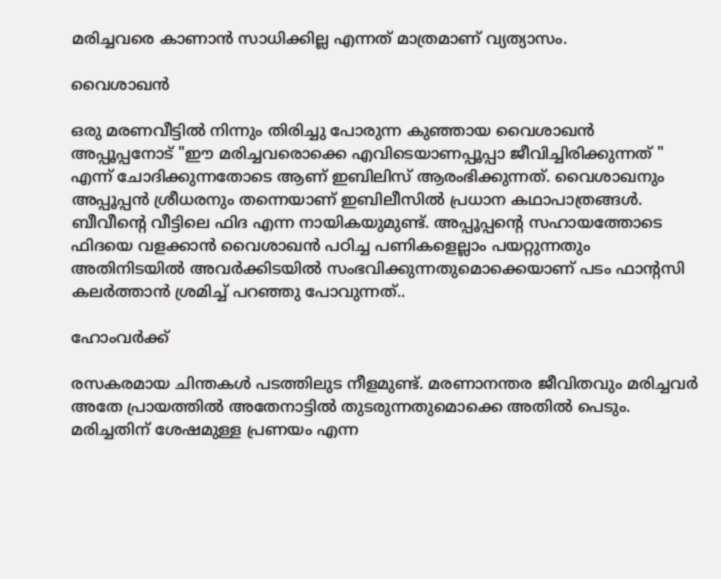മരിച്ചവരെ കാണാൻ സാധിക്കില്ല എന്നത് മാത്രമാണ് വ്യത്യാസം.

വൈശാഖൻ

ഒരു മരണവീട്ടിൽ നിന്നും തിരിച്ചു പോരുന്ന കുഞ്ഞായ വൈശാഖൻ അപ്പൂപ്പനോട് "ഈ മരിച്ചവരൊക്കെ എവിടെയാണപ്പൂപ്പാ ജീവിച്ചിരിക്കുന്നത് " എന്ന് ചോദിക്കുന്നതോടെ ആണ് ഇബിലിസ് ആരംഭിക്കുന്നത്. വൈശാഖനും അപ്പൂപ്പൻ ശ്രീധരനും തന്നെയാണ് ഇബിലീസിൽ പ്രധാന കഥാപാത്രങ്ങൾ. ബീവീന്റെ വീട്ടിലെ ഫിദ എന്ന നായികയുമുണ്ട്. അപ്പൂപ്പന്റെ സഹായത്തോടെ ഫിദയെ വളക്കാൻ വൈശാഖൻ പഠിച്ച പണികളെല്ലാം പയറ്റുന്നതും അതിനിടയിൽ അവർക്കിടയിൽ സംഭവിക്കുന്നതുമൊക്കെയാണ് പടം ഫാന്റസി കലർത്താൻ ശ്രമിച്ച് പറഞ്ഞു പോവുന്നത്..

ഹോംവർക്ക്

രസകരമായ ചിന്തകൾ പടത്തിലുട നീളമുണ്ട്. മരണാനന്തര ജീവിതവും മരിച്ചവർ അതേ പ്രായത്തിൽ അതേനാട്ടിൽ തുടരുന്നതുമൊക്കെ അതിൽ പെടും. മരിച്ചതിന് ശേഷമുള്ള പ്രണയം എന്ന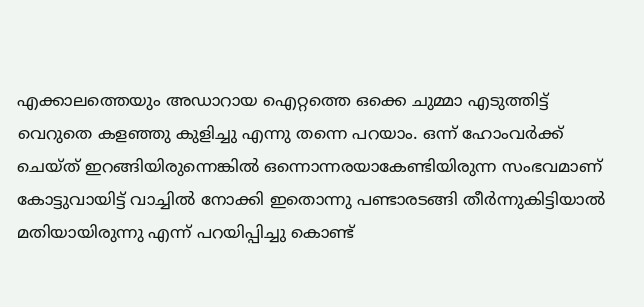എക്കാലത്തെയും അഡാറായ ഐറ്റത്തെ ഒക്കെ ചുമ്മാ എടുത്തിട്ട് വെറുതെ കളഞ്ഞു കുളിച്ചു എന്നു തന്നെ പറയാം. ഒന്ന് ഹോംവർക്ക് ചെയ്ത് ഇറങ്ങിയിരുന്നെങ്കിൽ ഒന്നൊന്നരയാകേണ്ടിയിരുന്ന സംഭവമാണ് കോട്ടുവായിട്ട് വാച്ചിൽ നോക്കി ഇതൊന്നു പണ്ടാരടങ്ങി തീർന്നുകിട്ടിയാൽ മതിയായിരുന്നു എന്ന് പറയിപ്പിച്ചു കൊണ്ട്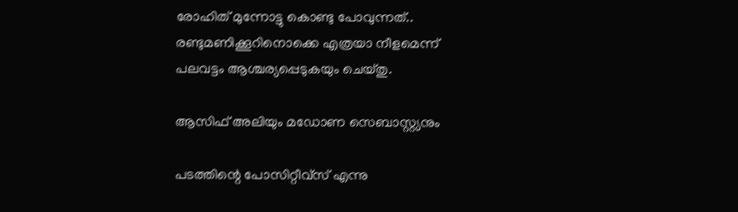രോഹിത് മുന്നോട്ടു കൊണ്ടു പോവുന്നത്.. രണ്ടുമണിക്കൂറിനൊക്കെ എത്രയാ നീളമെന്ന് പലവട്ടം ആശ്ചര്യപ്പെടുകയും ചെയ്തു.

ആസിഫ് അലിയും മഡോണ സെബാസ്റ്റ്യനും

പടത്തിന്റെ പോസിറ്റീവ്സ് എന്നു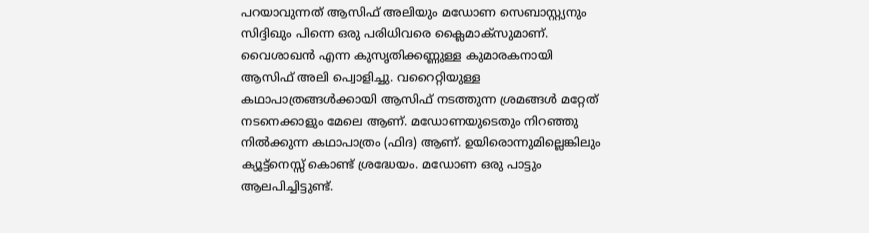പറയാവുന്നത് ആസിഫ് അലിയും മഡോണ സെബാസ്റ്റ്യനും സിദ്ദിഖും പിന്നെ ഒരു പരിധിവരെ ക്ലൈമാക്സുമാണ്. വൈശാഖൻ എന്ന കുസൃതിക്കണ്ണുള്ള കുമാരകനായി ആസിഫ് അലി പ്വൊളിച്ചു. വറൈറ്റിയുള്ള കഥാപാത്രങ്ങൾക്കായി ആസിഫ് നടത്തുന്ന ശ്രമങ്ങൾ മറ്റേത് നടനെക്കാളും മേലെ ആണ്. മഡോണയുടെതും നിറഞ്ഞു നിൽക്കുന്ന കഥാപാത്രം (ഫിദ) ആണ്. ഉയിരൊന്നുമില്ലെങ്കിലും ക്യൂട്ട്നെസ്സ് കൊണ്ട് ശ്രദ്ധേയം. മഡോണ ഒരു പാട്ടും ആലപിച്ചിട്ടുണ്ട്.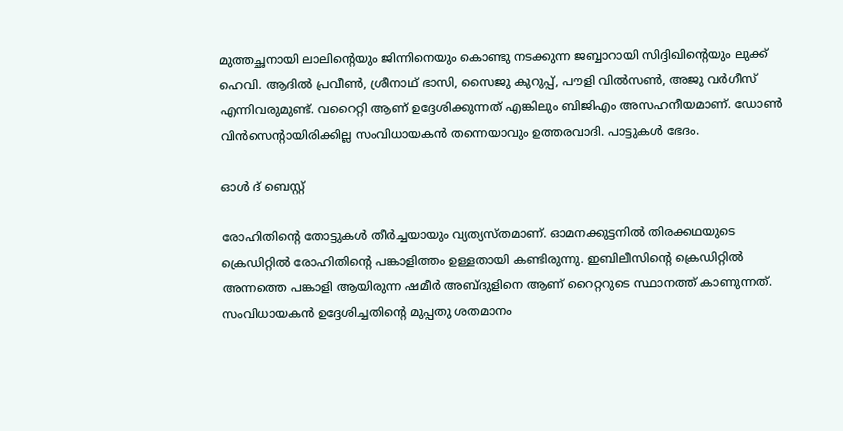മുത്തച്ഛനായി ലാലിന്റെയും ജിന്നിനെയും കൊണ്ടു നടക്കുന്ന ജബ്ബാറായി സിദ്ദിഖിന്റെയും ലുക്ക് ഹെവി. ആദിൽ പ്രവീൺ, ശ്രീനാഥ് ഭാസി, സൈജു കുറുപ്പ്, പൗളി വിൽസൺ, അജു വർഗീസ് എന്നിവരുമുണ്ട്. വറൈറ്റി ആണ് ഉദ്ദേശിക്കുന്നത് എങ്കിലും ബിജിഎം അസഹനീയമാണ്. ഡോൺ വിൻസെന്റായിരിക്കില്ല സംവിധായകൻ തന്നെയാവും ഉത്തരവാദി. പാട്ടുകൾ ഭേദം.

ഓൾ ദ് ബെസ്റ്റ്

രോഹിതിന്റെ തോട്ടുകൾ തീർച്ചയായും വ്യത്യസ്തമാണ്. ഓമനക്കുട്ടനിൽ തിരക്കഥയുടെ ക്രെഡിറ്റിൽ രോഹിതിന്റെ പങ്കാളിത്തം ഉള്ളതായി കണ്ടിരുന്നു. ഇബിലീസിന്റെ ക്രെഡിറ്റിൽ അന്നത്തെ പങ്കാളി ആയിരുന്ന ഷമീർ അബ്ദുളിനെ ആണ് റൈറ്ററുടെ സ്ഥാനത്ത് കാണുന്നത്. സംവിധായകൻ ഉദ്ദേശിച്ചതിന്റെ മുപ്പതു ശതമാനം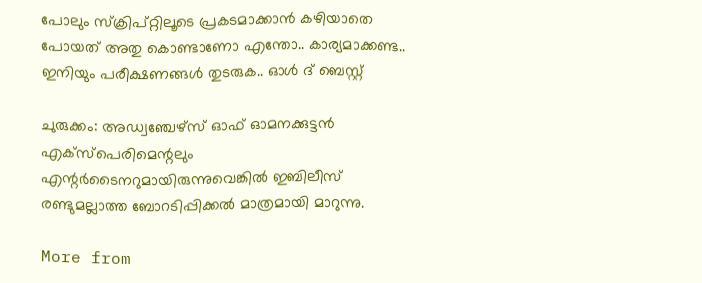പോലും സ്ക്രിപ്റ്റിലൂടെ പ്രകടമാക്കാൻ കഴിയാതെ പോയത് അതു കൊണ്ടാണോ എന്തോ.. കാര്യമാക്കണ്ട.. ഇനിയും പരീക്ഷണങ്ങൾ തുടരുക.. ഓൾ ദ് ബെസ്റ്റ്

ചുരുക്കം: അഡ്വഞ്ചേഴ്സ് ഓഫ് ഓമനക്കുട്ടൻ എക്സ്പെരിമെന്റലും എന്റർടൈനറുമായിരുന്നുവെങ്കിൽ ഇബിലീസ് രണ്ടുമല്ലാത്ത ബോറടിപ്പിക്കൽ മാത്രമായി മാറുന്നു.

More from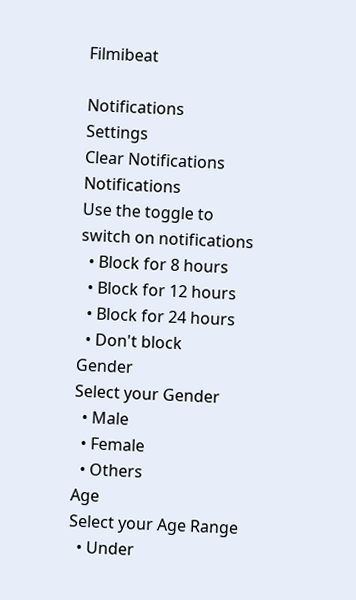Filmibeat

Notifications
Settings
Clear Notifications
Notifications
Use the toggle to switch on notifications
  • Block for 8 hours
  • Block for 12 hours
  • Block for 24 hours
  • Don't block
Gender
Select your Gender
  • Male
  • Female
  • Others
Age
Select your Age Range
  • Under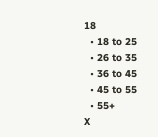18
  • 18 to 25
  • 26 to 35
  • 36 to 45
  • 45 to 55
  • 55+
X